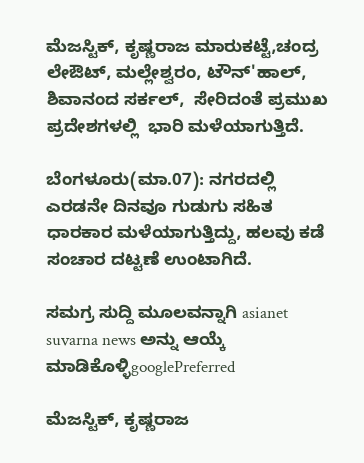ಮೆಜಸ್ಟಿಕ್, ಕೃಷ್ಣರಾಜ ಮಾರುಕಟ್ಟೆ,ಚಂದ್ರ ಲೇಔಟ್, ಮಲ್ಲೇಶ್ವರಂ, ಟೌನ್'ಹಾಲ್, ಶಿವಾನಂದ ಸರ್ಕಲ್,  ಸೇರಿದಂತೆ ಪ್ರಮುಖ ಪ್ರದೇಶಗಳಲ್ಲಿ  ಭಾರಿ ಮಳೆಯಾಗುತ್ತಿದೆ.

ಬೆಂಗಳೂರು(ಮಾ.07): ನಗರದಲ್ಲಿ ಎರಡನೇ ದಿನವೂ ಗುಡುಗು ಸಹಿತ ಧಾರಕಾರ ಮಳೆಯಾಗುತ್ತಿದ್ದು, ಹಲವು ಕಡೆ ಸಂಚಾರ ದಟ್ಟಣೆ ಉಂಟಾಗಿದೆ.

ಸಮಗ್ರ ಸುದ್ದಿ ಮೂಲವನ್ನಾಗಿ asianet suvarna news ಅನ್ನು ಆಯ್ಕೆ ಮಾಡಿಕೊಳ್ಳಿgooglePreferred

ಮೆಜಸ್ಟಿಕ್, ಕೃಷ್ಣರಾಜ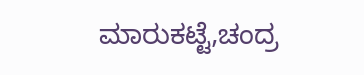ಮಾರುಕಟ್ಟೆ,ಚಂದ್ರ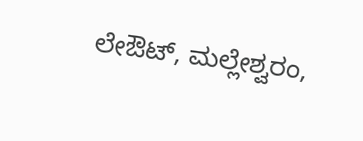ಲೇಔಟ್, ಮಲ್ಲೇಶ್ವರಂ,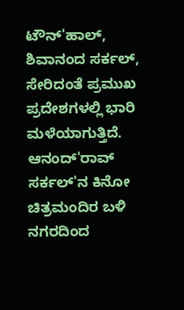ಟೌನ್'ಹಾಲ್, ಶಿವಾನಂದ ಸರ್ಕಲ್, ಸೇರಿದಂತೆ ಪ್ರಮುಖ ಪ್ರದೇಶಗಳಲ್ಲಿ ಭಾರಿ ಮಳೆಯಾಗುತ್ತಿದೆ. ಆನಂದ್'ರಾವ್ ಸರ್ಕಲ್'ನ ಕಿನೋ ಚಿತ್ರಮಂದಿರ ಬಳಿ ನಗರದಿಂದ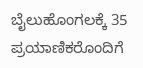ಬೈಲುಹೊಂಗಲಕ್ಕೆ 35 ಪ್ರಯಾಣಿಕರೊಂದಿಗೆ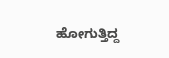ಹೋಗುತ್ತಿದ್ದ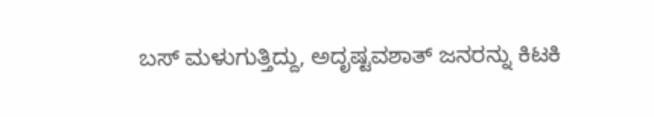ಬಸ್ ಮಳುಗುತ್ತಿದ್ದು, ಅದೃಷ್ಟವಶಾತ್ ಜನರನ್ನು ಕಿಟಕಿ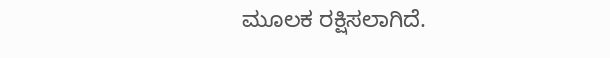ಮೂಲಕ ರಕ್ಷಿಸಲಾಗಿದೆ.